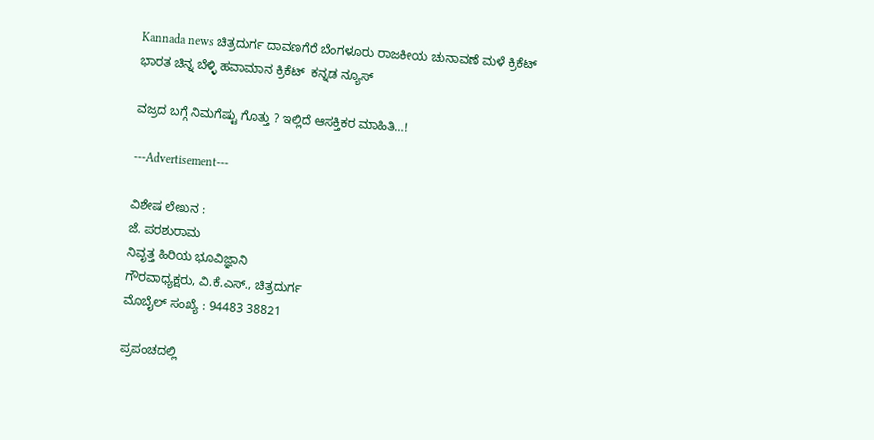Kannada news ಚಿತ್ರದುರ್ಗ ದಾವಣಗೆರೆ ಬೆಂಗಳೂರು ರಾಜಕೀಯ ಚುನಾವಣೆ ಮಳೆ ಕ್ರಿಕೆಟ್ ಭಾರತ ಚಿನ್ನ ಬೆಳ್ಳಿ ಹವಾಮಾನ ಕ್ರಿಕೆಟ್  ಕನ್ನಡ ನ್ಯೂಸ್

ವಜ್ರದ ಬಗ್ಗೆ ನಿಮಗೆಷ್ಟು ಗೊತ್ತು ? ಇಲ್ಲಿದೆ ಆಸಕ್ತಿಕರ ಮಾಹಿತಿ…!

---Advertisement---

ವಿಶೇಷ ಲೇಖನ :
ಜೆ. ಪರಶುರಾಮ
ನಿವೃತ್ತ ಹಿರಿಯ ಭೂವಿಜ್ಞಾನಿ
ಗೌರವಾಧ್ಯಕ್ಷರು, ವಿ.ಕೆ.ಎಸ್., ಚಿತ್ರದುರ್ಗ
ಮೊಬೈಲ್ ಸಂಖ್ಯೆ : 94483 38821

ಪ್ರಪಂಚದಲ್ಲಿ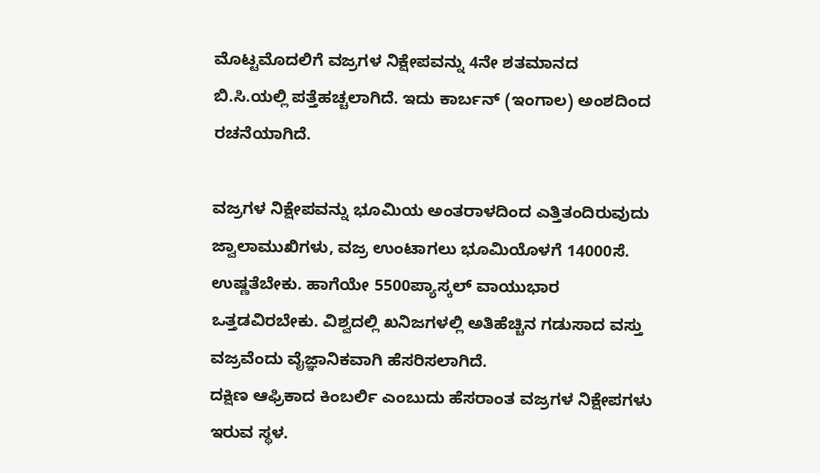ಮೊಟ್ಟಮೊದಲಿಗೆ ವಜ್ರಗಳ ನಿಕ್ಷೇಪವನ್ನು 4ನೇ ಶತಮಾನದ ಬಿ.ಸಿ.ಯಲ್ಲಿ ಪತ್ತೆಹಚ್ಚಲಾಗಿದೆ. ಇದು ಕಾರ್ಬನ್‌ (ಇಂಗಾಲ) ಅಂಶದಿಂದ ರಚನೆಯಾಗಿದೆ.

ವಜ್ರಗಳ ನಿಕ್ಷೇಪವನ್ನು ಭೂಮಿಯ ಅಂತರಾಳದಿಂದ ಎತ್ತಿತಂದಿರುವುದು ಜ್ವಾಲಾಮುಖಿಗಳು, ವಜ್ರ ಉಂಟಾಗಲು ಭೂಮಿಯೊಳಗೆ 14000ಸೆ. ಉಷ್ಣತೆಬೇಕು. ಹಾಗೆಯೇ 5500ಪ್ಯಾಸ್ಕಲ್ ವಾಯುಭಾರ ಒತ್ತಡವಿರಬೇಕು. ವಿಶ್ವದಲ್ಲಿ ಖನಿಜಗಳಲ್ಲಿ ಅತಿಹೆಚ್ಚಿನ ಗಡುಸಾದ ವಸ್ತು ವಜ್ರವೆಂದು ವೈಜ್ಞಾನಿಕವಾಗಿ ಹೆಸರಿಸಲಾಗಿದೆ.
ದಕ್ಷಿಣ ಆಫ್ರಿಕಾದ ಕಿಂಬರ್ಲಿ ಎಂಬುದು ಹೆಸರಾಂತ ವಜ್ರಗಳ ನಿಕ್ಷೇಪಗಳು ಇರುವ ಸ್ಥಳ.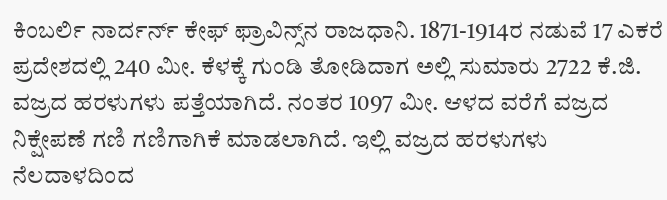ಕಿಂಬರ್ಲಿ ನಾರ್ದರ್ನ್‌ ಕೇಫ್‌ ಫ್ರಾವಿನ್ಸ್‌ನ ರಾಜಧಾನಿ. 1871-1914ರ ನಡುವೆ 17 ಎಕರೆ ಪ್ರದೇಶದಲ್ಲಿ 240 ಮೀ. ಕೆಳಕ್ಕೆ ಗುಂಡಿ ತೋಡಿದಾಗ ಅಲ್ಲಿ ಸುಮಾರು 2722 ಕೆ.ಜಿ. ವಜ್ರದ ಹರಳುಗಳು ಪತ್ತೆಯಾಗಿದೆ. ನಂತರ 1097 ಮೀ. ಆಳದ ವರೆಗೆ ವಜ್ರದ ನಿಕ್ಷೇಪಣೆ ಗಣಿ ಗಣಿಗಾಗಿಕೆ ಮಾಡಲಾಗಿದೆ. ಇಲ್ಲಿ ವಜ್ರದ ಹರಳುಗಳು ನೆಲದಾಳದಿಂದ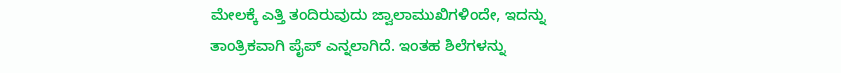ಮೇಲಕ್ಕೆ ಎತ್ತಿ ತಂದಿರುವುದು ಜ್ವಾಲಾಮುಖಿಗಳಿಂದೇ, ಇದನ್ನು ತಾಂತ್ರಿಕವಾಗಿ ಪೈಪ್‌ ಎನ್ನಲಾಗಿದೆ. ಇಂತಹ ಶಿಲೆಗಳನ್ನು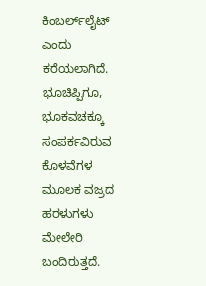ಕಿಂಬರ್ಲ್‌ಲೈಟ್‌ ಎಂದು ಕರೆಯಲಾಗಿದೆ. ಭೂಚಿಪ್ಪಿಗೂ, ಭೂಕವಚಕ್ಕೂ ಸಂಪರ್ಕವಿರುವ ಕೊಳವೆಗಳ ಮೂಲಕ ವಜ್ರದ ಹರಳುಗಳು ಮೇಲೇರಿ ಬಂದಿರುತ್ತದೆ.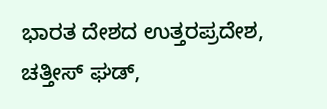ಭಾರತ ದೇಶದ ಉತ್ತರಪ್ರದೇಶ, ಚತ್ತೀಸ್‌ ಘಡ್‌,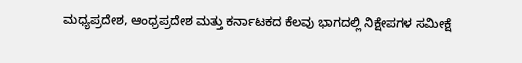ಮಧ್ಯಪ್ರದೇಶ, ಆಂಧ್ರಪ್ರದೇಶ ಮತ್ತು ಕರ್ನಾಟಕದ ಕೆಲವು ಭಾಗದಲ್ಲಿ ನಿಕ್ಷೇಪಗಳ ಸಮೀಕ್ಷೆ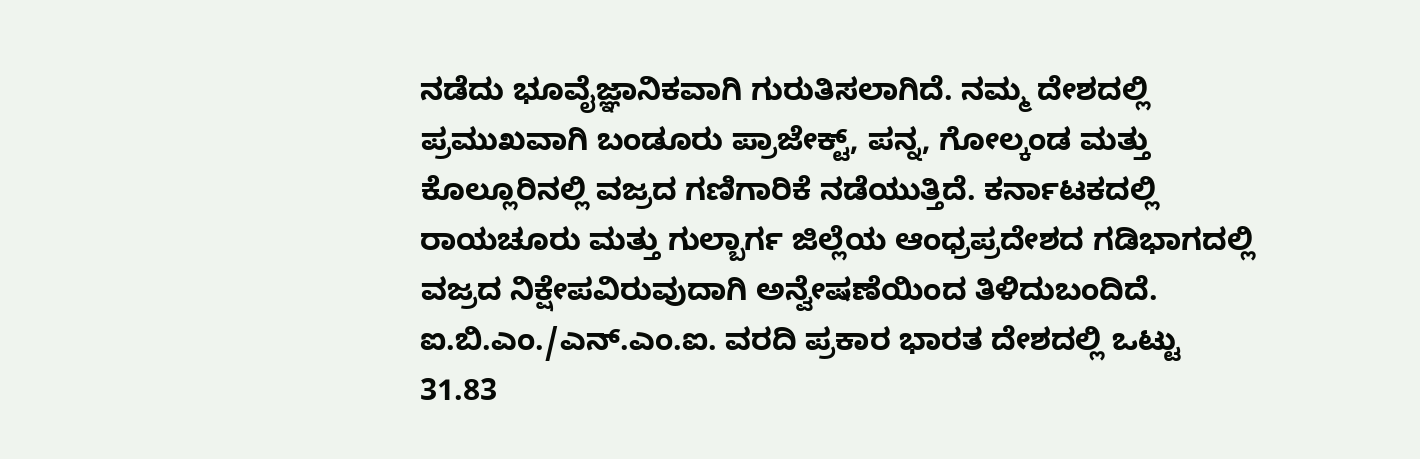ನಡೆದು ಭೂವೈಜ್ಞಾನಿಕವಾಗಿ ಗುರುತಿಸಲಾಗಿದೆ. ನಮ್ಮ ದೇಶದಲ್ಲಿ ಪ್ರಮುಖವಾಗಿ ಬಂಡೂರು ಪ್ರಾಜೇಕ್ಟ್‌, ಪನ್ನ, ಗೋಲ್ಕಂಡ ಮತ್ತು ಕೊಲ್ಲೂರಿನಲ್ಲಿ ವಜ್ರದ ಗಣಿಗಾರಿಕೆ ನಡೆಯುತ್ತಿದೆ. ಕರ್ನಾಟಕದಲ್ಲಿ ರಾಯಚೂರು ಮತ್ತು ಗುಲ್ಬಾರ್ಗ ಜಿಲ್ಲೆಯ ಆಂಧ್ರಪ್ರದೇಶದ ಗಡಿಭಾಗದಲ್ಲಿ ವಜ್ರದ ನಿಕ್ಷೇಪವಿರುವುದಾಗಿ ಅನ್ವೇಷಣೆಯಿಂದ ತಿಳಿದುಬಂದಿದೆ.
ಐ.ಬಿ.ಎಂ./ಎನ್‌.ಎಂ.ಐ. ವರದಿ ಪ್ರಕಾರ ಭಾರತ ದೇಶದಲ್ಲಿ ಒಟ್ಟು 31.83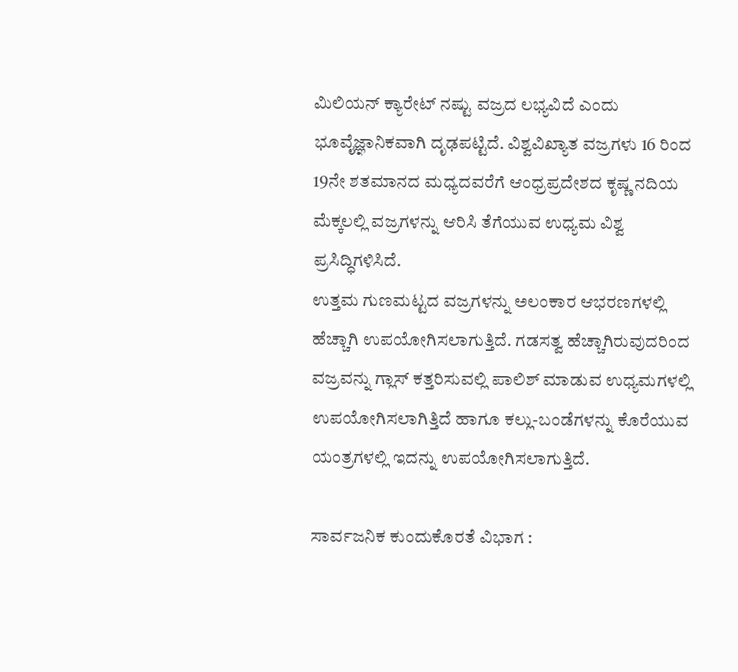ಮಿಲಿಯನ್‌ ಕ್ಯಾರೇಟ್‌ ನಷ್ಟು ವಜ್ರದ ಲಭ್ಯವಿದೆ ಎಂದು ಭೂವೈಜ್ಞಾನಿಕವಾಗಿ ದೃಢಪಟ್ಟಿದೆ. ವಿಶ್ವವಿಖ್ಯಾತ ವಜ್ರಗಳು 16 ರಿಂದ 19ನೇ ಶತಮಾನದ ಮಧ್ಯದವರೆಗೆ ಆಂಧ್ರಪ್ರದೇಶದ ಕೃಷ್ಣ ನದಿಯ ಮೆಕ್ಕಲಲ್ಲಿ ವಜ್ರಗಳನ್ನು ಆರಿಸಿ ತೆಗೆಯುವ ಉಧ್ಯಮ ವಿಶ್ವ ಪ್ರಸಿದ್ಧಿಗಳಿಸಿದೆ.
ಉತ್ತಮ ಗುಣಮಟ್ಟದ ವಜ್ರಗಳನ್ನು ಅಲಂಕಾರ ಆಭರಣಗಳಲ್ಲಿ  ಹೆಚ್ಚಾಗಿ ಉಪಯೋಗಿಸಲಾಗುತ್ತಿದೆ. ಗಡಸತ್ವ ಹೆಚ್ಚಾಗಿರುವುದರಿಂದ ವಜ್ರವನ್ನು ಗ್ಲಾಸ್‌ ಕತ್ತರಿಸುವಲ್ಲಿ ಪಾಲಿಶ್‌ ಮಾಡುವ ಉಧ್ಯಮಗಳಲ್ಲಿ ಉಪಯೋಗಿಸಲಾಗಿತ್ತಿದೆ ಹಾಗೂ ಕಲ್ಲು-ಬಂಡೆಗಳನ್ನು ಕೊರೆಯುವ ಯಂತ್ರಗಳಲ್ಲಿ ಇದನ್ನು ಉಪಯೋಗಿಸಲಾಗುತ್ತಿದೆ.

ಸಾರ್ವಜನಿಕ ಕುಂದುಕೊರತೆ ವಿಭಾಗ :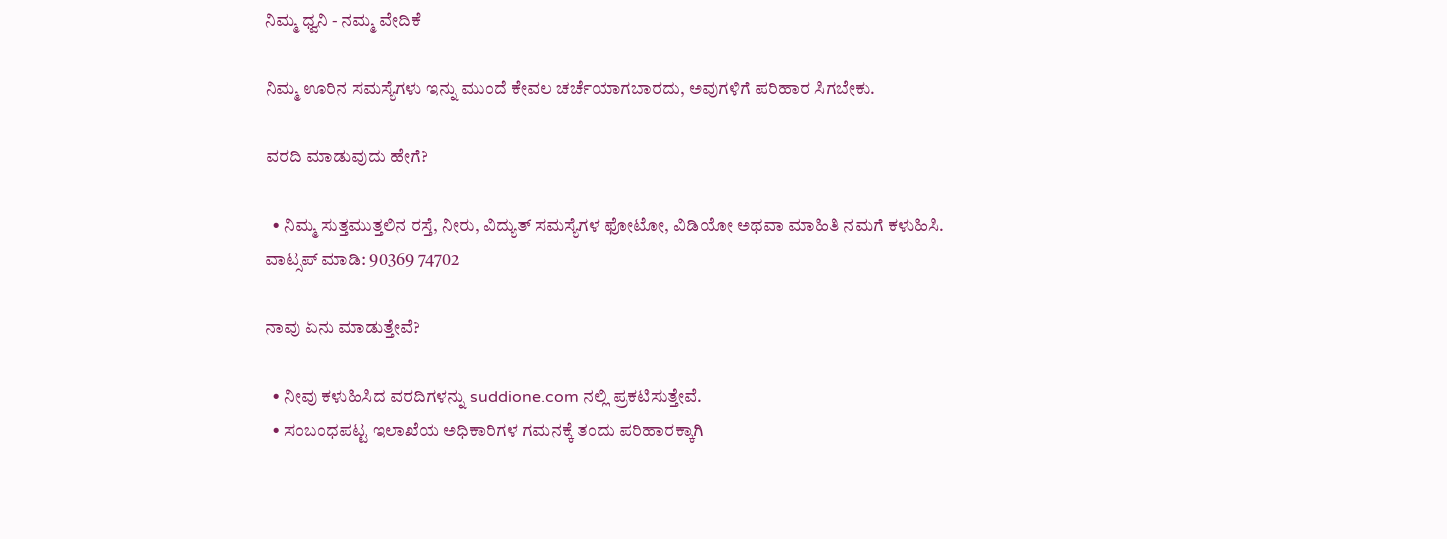ನಿಮ್ಮ ಧ್ವನಿ - ನಮ್ಮ ವೇದಿಕೆ

ನಿಮ್ಮ ಊರಿನ ಸಮಸ್ಯೆಗಳು ಇನ್ನು ಮುಂದೆ ಕೇವಲ ಚರ್ಚೆಯಾಗಬಾರದು, ಅವುಗಳಿಗೆ ಪರಿಹಾರ ಸಿಗಬೇಕು.

ವರದಿ ಮಾಡುವುದು ಹೇಗೆ?

  • ನಿಮ್ಮ ಸುತ್ತಮುತ್ತಲಿನ ರಸ್ತೆ, ನೀರು, ವಿದ್ಯುತ್ ಸಮಸ್ಯೆಗಳ ಫೋಟೋ, ವಿಡಿಯೋ ಅಥವಾ ಮಾಹಿತಿ ನಮಗೆ ಕಳುಹಿಸಿ.
ವಾಟ್ಸಪ್ ಮಾಡಿ: 90369 74702

ನಾವು ಏನು ಮಾಡುತ್ತೇವೆ?

  • ನೀವು ಕಳುಹಿಸಿದ ವರದಿಗಳನ್ನು suddione.com ನಲ್ಲಿ ಪ್ರಕಟಿಸುತ್ತೇವೆ.
  • ಸಂಬಂಧಪಟ್ಟ ಇಲಾಖೆಯ ಅಧಿಕಾರಿಗಳ ಗಮನಕ್ಕೆ ತಂದು ಪರಿಹಾರಕ್ಕಾಗಿ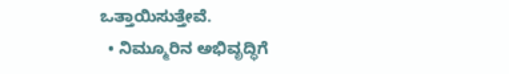ಒತ್ತಾಯಿಸುತ್ತೇವೆ.
  • ನಿಮ್ಮೂರಿನ ಅಭಿವೃದ್ಧಿಗೆ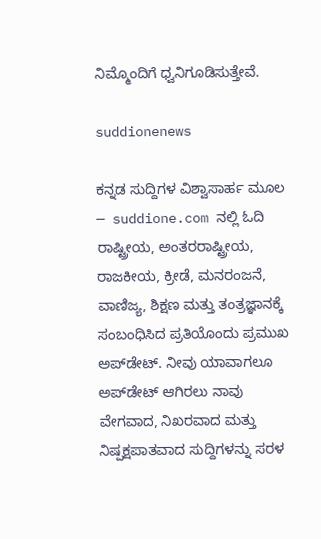ನಿಮ್ಮೊಂದಿಗೆ ಧ್ವನಿಗೂಡಿಸುತ್ತೇವೆ.

suddionenews

ಕನ್ನಡ ಸುದ್ದಿಗಳ ವಿಶ್ವಾಸಾರ್ಹ ಮೂಲ — suddione.com ನಲ್ಲಿ ಓದಿ ರಾಷ್ಟ್ರೀಯ, ಅಂತರರಾಷ್ಟ್ರೀಯ, ರಾಜಕೀಯ, ಕ್ರೀಡೆ, ಮನರಂಜನೆ, ವಾಣಿಜ್ಯ, ಶಿಕ್ಷಣ ಮತ್ತು ತಂತ್ರಜ್ಞಾನಕ್ಕೆ ಸಂಬಂಧಿಸಿದ ಪ್ರತಿಯೊಂದು ಪ್ರಮುಖ ಅಪ್‌ಡೇಟ್. ನೀವು ಯಾವಾಗಲೂ ಅಪ್‌ಡೇಟ್ ಆಗಿರಲು ನಾವು ವೇಗವಾದ, ನಿಖರವಾದ ಮತ್ತು ನಿಷ್ಪಕ್ಷಪಾತವಾದ ಸುದ್ದಿಗಳನ್ನು ಸರಳ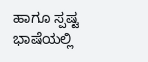ಹಾಗೂ ಸ್ಪಷ್ಟ ಭಾಷೆಯಲ್ಲಿ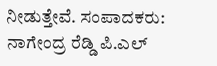ನೀಡುತ್ತೇವೆ. ಸಂಪಾದಕರು: ನಾಗೇಂದ್ರ ರೆಡ್ಡಿ ಪಿ.ಎಲ್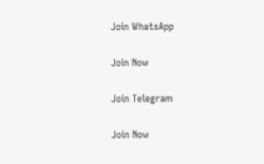Join WhatsApp

Join Now

Join Telegram

Join Now